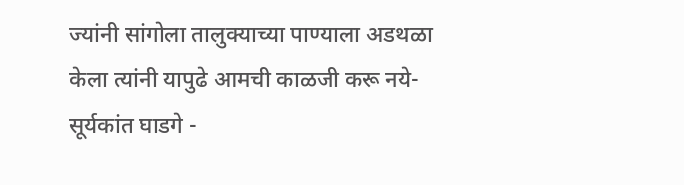ज्यांनी सांगोला तालुक्याच्या पाण्याला अडथळा केला त्यांनी यापुढे आमची काळजी करू नये-सूर्यकांत घाडगे -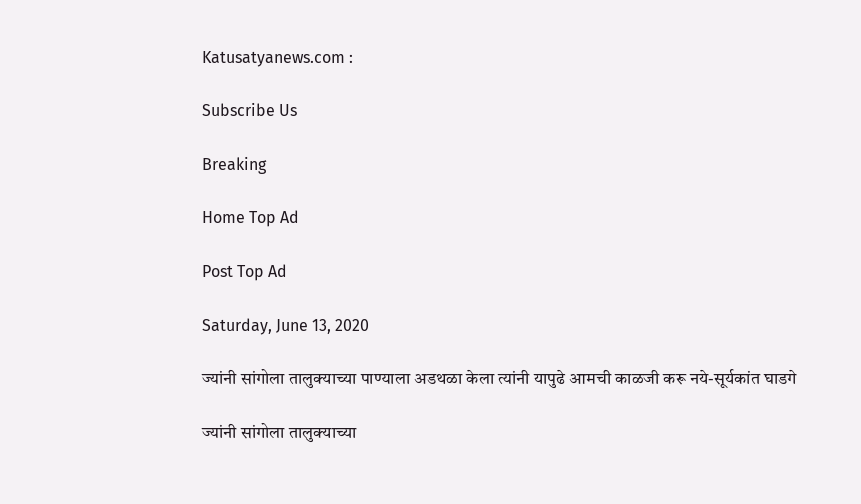Katusatyanews.com :

Subscribe Us

Breaking

Home Top Ad

Post Top Ad

Saturday, June 13, 2020

ज्यांनी सांगोला तालुक्याच्या पाण्याला अडथळा केला त्यांनी यापुढे आमची काळजी करू नये-सूर्यकांत घाडगे

ज्यांनी सांगोला तालुक्याच्या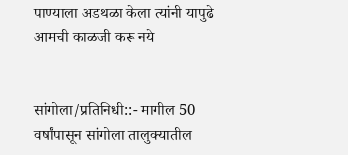पाण्याला अडथळा केला त्यांनी यापुढे आमची काळजी करू नये


सांगोला/प्रतिनिधी::- मागील 50 वर्षांपासून सांगोला तालुक्यातील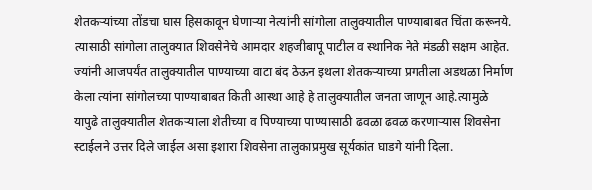शेतकऱ्यांच्या तोंडचा घास हिसकावून घेणाऱ्या नेत्यांनी सांगोला तालुक्यातील पाण्याबाबत चिंता करूनये. त्यासाठी सांगोला तालुक्यात शिवसेनेचे आमदार शहजीबापू पाटील व स्थानिक नेते मंडळी सक्षम आहेत. ज्यांनी आजपर्यंत तालुक्यातील पाण्याच्या वाटा बंद ठेऊन इथला शेतकऱ्याच्या प्रगतीला अडथळा निर्माण केला त्यांना सांगोलच्या पाण्याबाबत किती आस्था आहे हे तालुक्यातील जनता जाणून आहे.त्यामुळे यापुढे तालुक्यातील शेतकऱ्याला शेतीच्या व पिण्याच्या पाण्यासाठी ढवळा ढवळ करणाऱ्यास शिवसेना स्टाईलने उत्तर दिले जाईल असा इशारा शिवसेना तालुकाप्रमुख सूर्यकांत घाडगे यांनी दिला.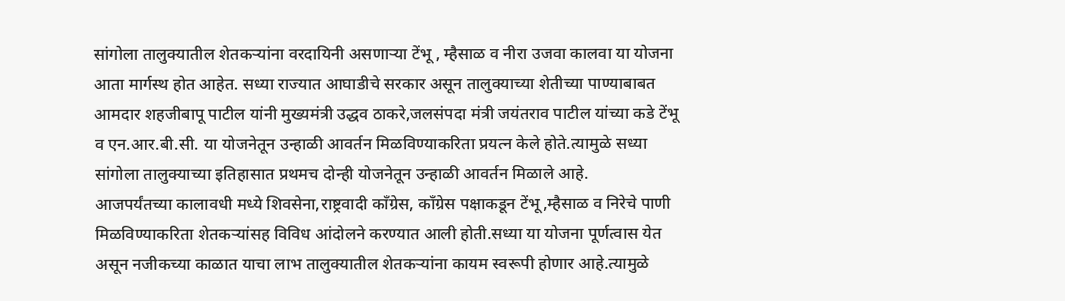सांगोला तालुक्यातील शेतकऱ्यांना वरदायिनी असणाऱ्या टेंभू , म्हैसाळ व नीरा उजवा कालवा या योजना आता मार्गस्थ होत आहेत. सध्या राज्यात आघाडीचे सरकार असून तालुक्याच्या शेतीच्या पाण्याबाबत आमदार शहजीबापू पाटील यांनी मुख्यमंत्री उद्धव ठाकरे,जलसंपदा मंत्री जयंतराव पाटील यांच्या कडे टेंभू व एन.आर.बी.सी. या योजनेतून उन्हाळी आवर्तन मिळविण्याकरिता प्रयत्न केले होते.त्यामुळे सध्या सांगोला तालुक्याच्या इतिहासात प्रथमच दोन्ही योजनेतून उन्हाळी आवर्तन मिळाले आहे.
आजपर्यंतच्या कालावधी मध्ये शिवसेना,राष्ट्रवादी काँग्रेस, काँग्रेस पक्षाकडून टेंभू,म्हैसाळ व निरेचे पाणी मिळविण्याकरिता शेतकऱ्यांसह विविध आंदोलने करण्यात आली होती.सध्या या योजना पूर्णत्वास येत असून नजीकच्या काळात याचा लाभ तालुक्यातील शेतकऱ्यांना कायम स्वरूपी होणार आहे.त्यामुळे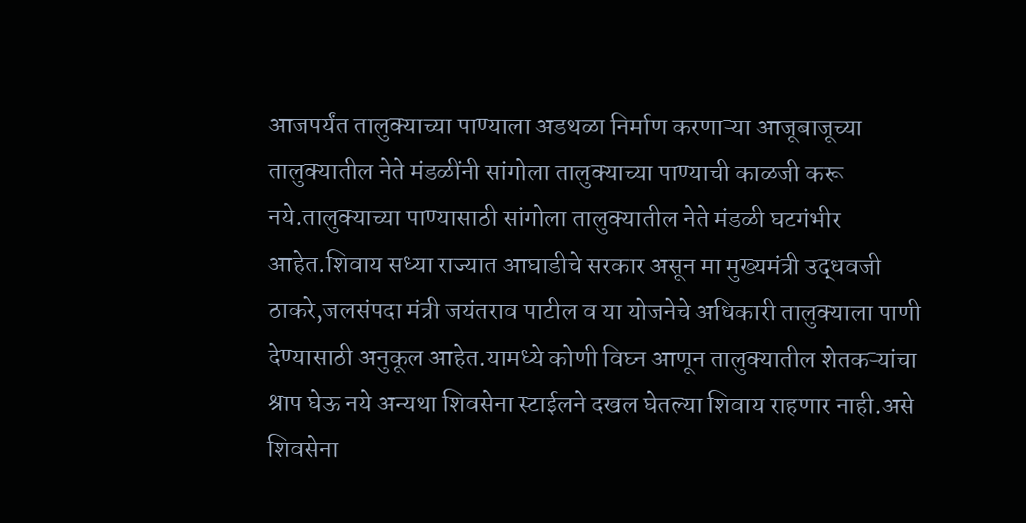आजपर्यंत तालुक्याच्या पाण्याला अडथळा निर्माण करणाऱ्या आजूबाजूच्या तालुक्यातील नेते मंडळींनी सांगोला तालुक्याच्या पाण्याची काळजी करू नये.तालुक्याच्या पाण्यासाठी सांगोला तालुक्यातील नेते मंडळी घटगंभीर आहेत.शिवाय सध्या राज्यात आघाडीचे सरकार असून मा मुख्यमंत्री उद्धवजी ठाकरे,जलसंपदा मंत्री जयंतराव पाटील व या योजनेचे अधिकारी तालुक्याला पाणी देण्यासाठी अनुकूल आहेत.यामध्ये कोणी विघ्न आणून तालुक्यातील शेतकऱ्यांचा श्राप घेऊ नये अन्यथा शिवसेना स्टाईलने दखल घेतल्या शिवाय राहणार नाही.असे शिवसेना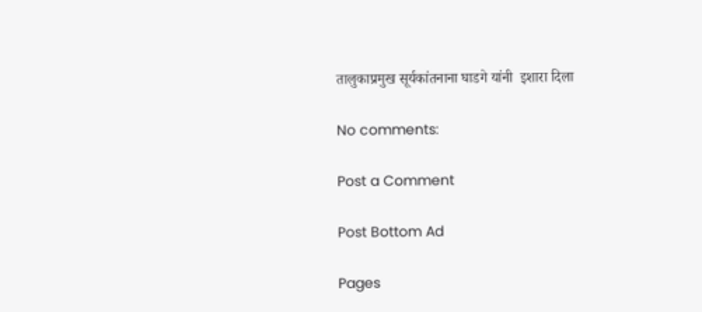तालुकाप्रमुख सूर्यकांतनाना घाडगे यांनी  इशारा दिला

No comments:

Post a Comment

Post Bottom Ad

Pages